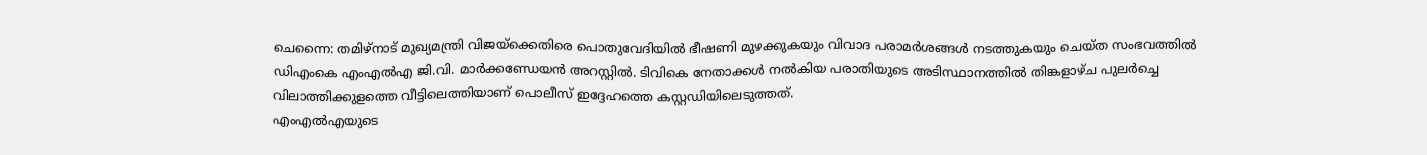ചെന്നൈ: തമിഴ്നാട് മുഖ്യമന്ത്രി വിജയ്ക്കെതിരെ പൊതുവേദിയിൽ ഭീഷണി മുഴക്കുകയും വിവാദ പരാമർശങ്ങൾ നടത്തുകയും ചെയ്ത സംഭവത്തിൽ ഡിഎംകെ എംഎൽഎ ജി.വി. മാർക്കണ്ഡേയൻ അറസ്റ്റിൽ. ടിവികെ നേതാക്കൾ നൽകിയ പരാതിയുടെ അടിസ്ഥാനത്തിൽ തിങ്കളാഴ്ച പുലർച്ചെ വിലാത്തിക്കുളത്തെ വീട്ടിലെത്തിയാണ് പൊലീസ് ഇദ്ദേഹത്തെ കസ്റ്റഡിയിലെടുത്തത്.
എംഎൽഎയുടെ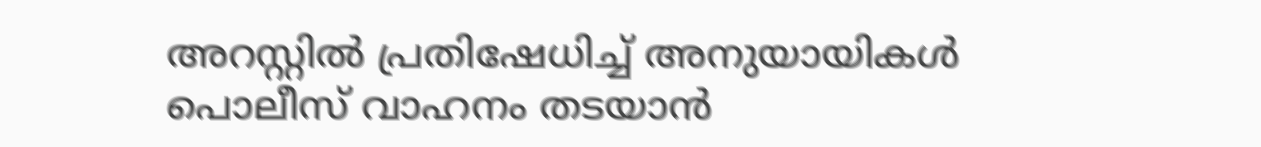അറസ്റ്റിൽ പ്രതിഷേധിച്ച് അനുയായികൾ പൊലീസ് വാഹനം തടയാൻ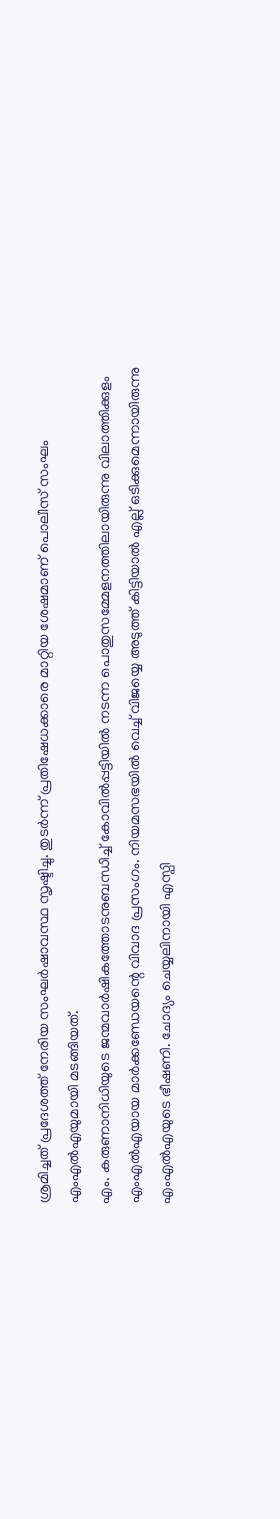ശ്രമിച്ചത് പ്രദേശത്ത് നേരിയ സംഘർഷാവസ്ഥ സൃഷ്ടിച്ചു. തുടർന്ന് പ്രതിഷേധക്കാരെ മാറ്റിയ ശേഷമാണ് പൊലീസ് സംഘം എംഎൽഎയുമായി മടങ്ങിയത്.
എം. കരുണാനിധിയുടെ ജന്മവാർഷികത്തോടനുബന്ധിച്ച് കോവിൽപ്പട്ടിയിൽ നടന്ന പൊതുസമ്മേളനത്തിലായിരുന്നു വിലാത്തിക്കുളം എംഎൽഎയായ മാർക്കണ്ഡേയന്റെ വിവാദ പ്രസംഗം. നിയമസഭയിൽ വെച്ച് വിജയ്യെ അടുത്ത് കിട്ടിയാൽ എല്ല് ഒടിക്കുമെന്നായിരുന്നു എംഎൽഎയുടെ ഭീഷണി. ചോദ്യം ചെയ്യലിനായി എസ്പി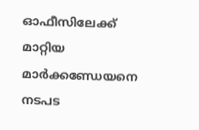ഓഫീസിലേക്ക് മാറ്റിയ മാർക്കണ്ഡേയനെ നടപട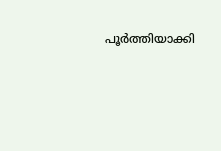പൂർത്തിയാക്കി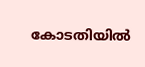കോടതിയിൽ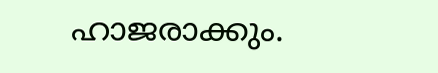ഹാജരാക്കും.